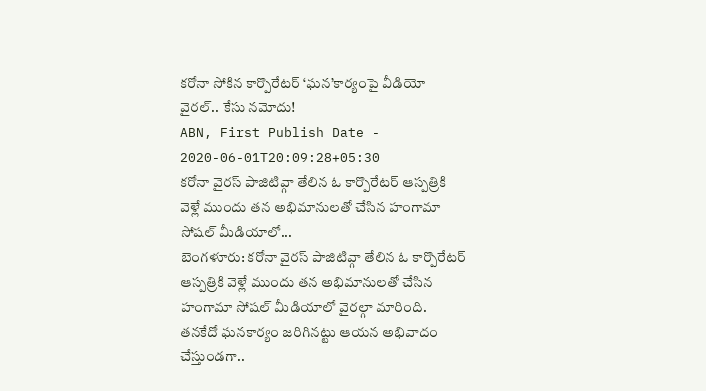కరోనా సోకిన కార్పొరేటర్ ‘ఘన’కార్యంపై వీడియో వైరల్.. కేసు నమోదు!
ABN, First Publish Date - 2020-06-01T20:09:28+05:30
కరోనా వైరస్ పాజిటివ్గా తేలిన ఓ కార్పొరేటర్ ఆస్పత్రికి వెళ్లే ముందు తన అభిమానులతో చేసిన హంగామా సోషల్ మీడియాలో...
బెంగళూరు: కరోనా వైరస్ పాజిటివ్గా తేలిన ఓ కార్పొరేటర్ ఆస్పత్రికి వెళ్లే ముందు తన అభిమానులతో చేసిన హంగామా సోషల్ మీడియాలో వైరల్గా మారింది. తనకేదో ఘనకార్యం జరిగినట్టు ఆయన అభివాదం చేస్తుండగా..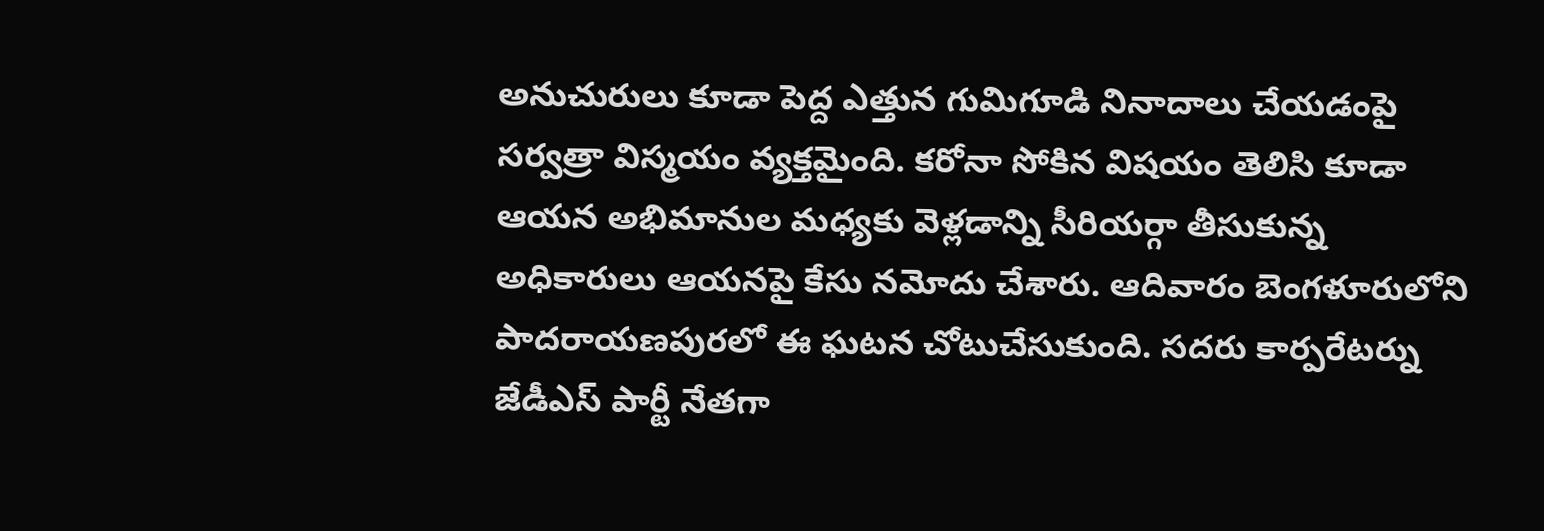అనుచురులు కూడా పెద్ద ఎత్తున గుమిగూడి నినాదాలు చేయడంపై సర్వత్రా విస్మయం వ్యక్తమైంది. కరోనా సోకిన విషయం తెలిసి కూడా ఆయన అభిమానుల మధ్యకు వెళ్లడాన్ని సీరియర్గా తీసుకున్న అధికారులు ఆయనపై కేసు నమోదు చేశారు. ఆదివారం బెంగళూరులోని పాదరాయణపురలో ఈ ఘటన చోటుచేసుకుంది. సదరు కార్పరేటర్ను జేడీఎస్ పార్టీ నేతగా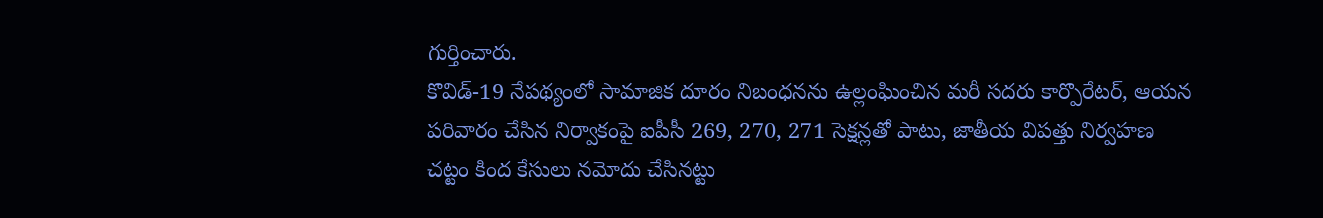గుర్తించారు.
కొవిడ్-19 నేపథ్యంలో సామాజిక దూరం నిబంధనను ఉల్లంఘించిన మరీ సదరు కార్పొరేటర్, ఆయన పరివారం చేసిన నిర్వాకంపై ఐపీసీ 269, 270, 271 సెక్షన్లతో పాటు, జాతీయ విపత్తు నిర్వహణ చట్టం కింద కేసులు నమోదు చేసినట్టు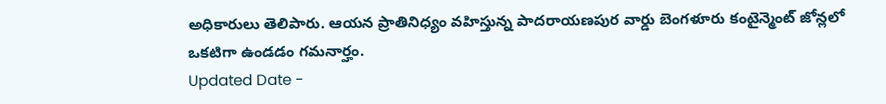అధికారులు తెలిపారు. ఆయన ప్రాతినిధ్యం వహిస్తున్న పాదరాయణపుర వార్డు బెంగళూరు కంటైన్మెంట్ జోన్లలో ఒకటిగా ఉండడం గమనార్హం.
Updated Date -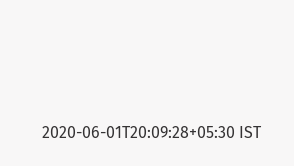2020-06-01T20:09:28+05:30 IST